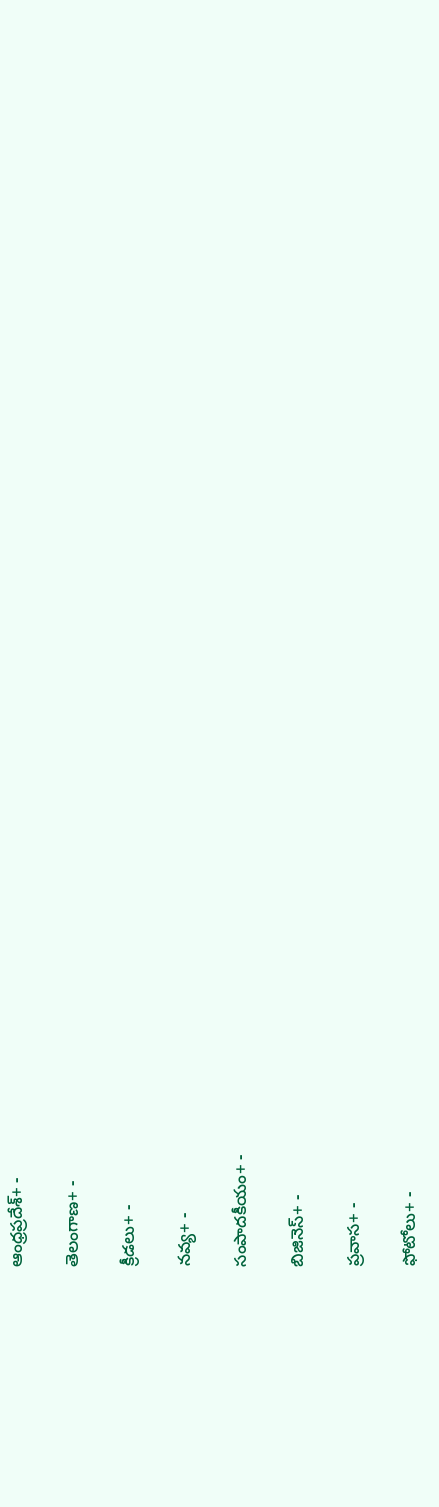ఆంధ్రప్రదేశ్+ -

తెలంగాణ+ -

క్రీడలు+ -

నవ్య+ -

సంపాదకీయం+ -

బిజినెస్+ -

ప్రవాస+ -

ఫోటోలు+ -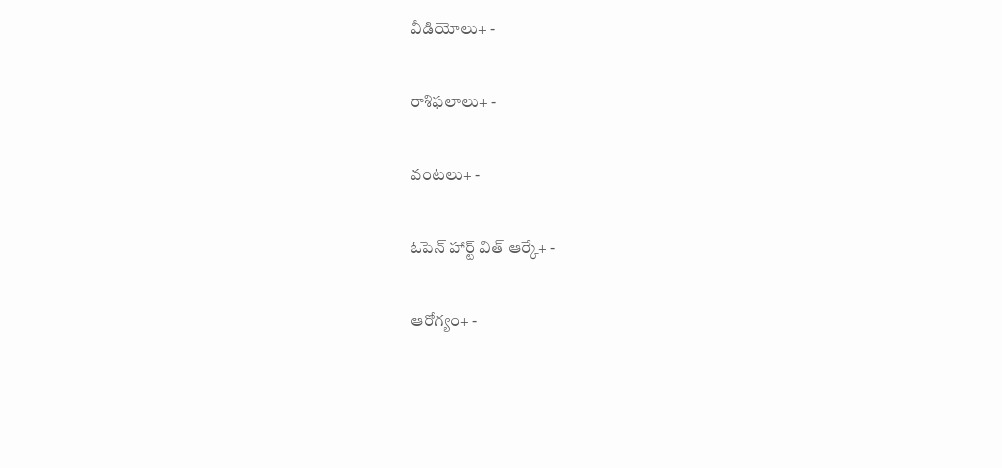వీడియోలు+ -

రాశిఫలాలు+ -

వంటలు+ -

ఓపెన్ హార్ట్ విత్ ఆర్కే+ -

ఆరోగ్యం+ -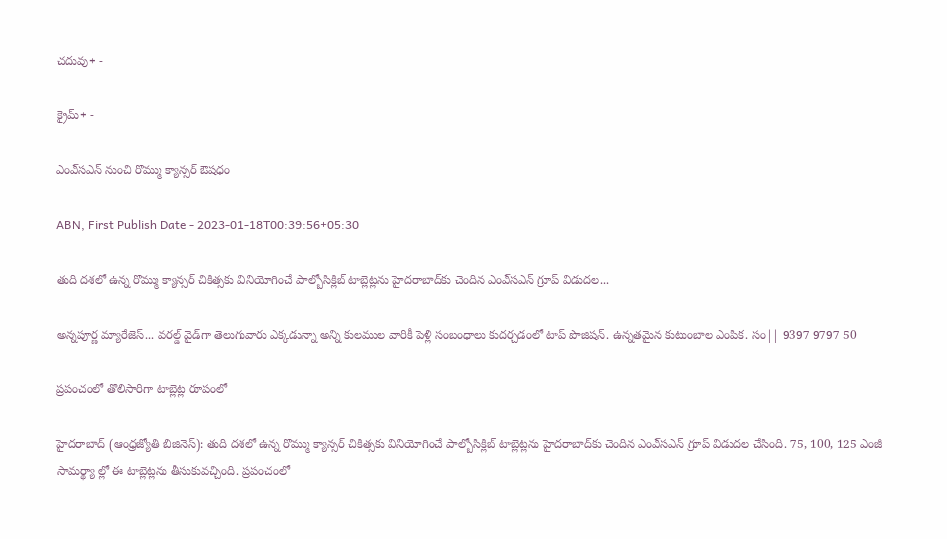చదువు+ -

క్రైమ్+ -

ఎంఎ్‌సఎన్‌ నుంచి రొమ్ము క్యాన్సర్‌ ఔషధం

ABN, First Publish Date - 2023-01-18T00:39:56+05:30

తుది దశలో ఉన్న రొమ్ము క్యాన్సర్‌ చికిత్సకు వినియోగించే పాల్బోసిక్లిబ్‌ టాబ్లెట్లను హైదరాబాద్‌కు చెందిన ఎంఎ్‌సఎన్‌ గ్రూప్‌ విడుదల...

అన్నపూర్ణ మ్యారేజెస్... వరల్డ్ వైడ్‌గా తెలుగువారు ఎక్కడున్నా అన్ని కులముల వారికీ పెళ్లి సంబంధాలు కుదర్చడంలో టాప్ పొజిషన్. ఉన్నతమైన కుటుంబాల ఎంపిక. సం|| 9397 9797 50

ప్రపంచంలో తొలిసారిగా టాబ్లెట్ల రూపంలో

హైదరాబాద్‌ (ఆంధ్రజ్యోతి బిజినెస్‌): తుది దశలో ఉన్న రొమ్ము క్యాన్సర్‌ చికిత్సకు వినియోగించే పాల్బోసిక్లిబ్‌ టాబ్లెట్లను హైదరాబాద్‌కు చెందిన ఎంఎ్‌సఎన్‌ గ్రూప్‌ విడుదల చేసింది. 75, 100, 125 ఎంజీ సామర్థ్యా ల్లో ఈ టాబ్లెట్లను తీసుకువచ్చింది. ప్రపంచంలో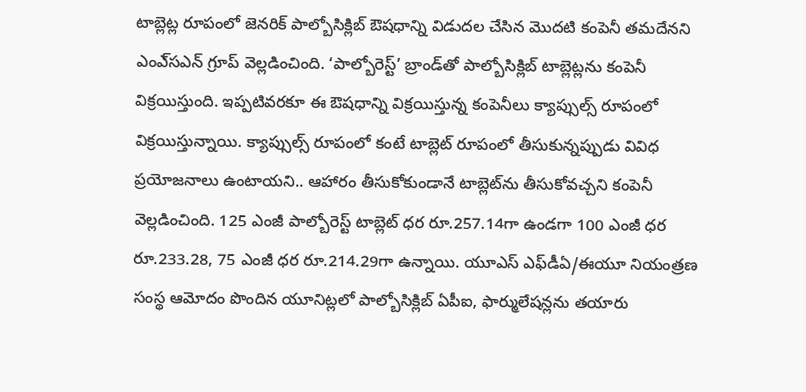టాబ్లెట్ల రూపంలో జెనరిక్‌ పాల్బోసిక్లిబ్‌ ఔషధాన్ని విడుదల చేసిన మొదటి కంపెనీ తమదేనని ఎంఎ్‌సఎన్‌ గ్రూప్‌ వెల్లడించింది. ‘పాల్బోరెస్ట్‌’ బ్రాండ్‌తో పాల్బోసిక్లిబ్‌ టాబ్లెట్లను కంపెనీ విక్రయిస్తుంది. ఇప్పటివరకూ ఈ ఔషధాన్ని విక్రయిస్తున్న కంపెనీలు క్యాప్సుల్స్‌ రూపంలో విక్రయిస్తున్నాయి. క్యాప్సుల్స్‌ రూపంలో కంటే టాబ్లెట్‌ రూపంలో తీసుకున్నప్పుడు వివిధ ప్రయోజనాలు ఉంటాయని.. ఆహారం తీసుకోకుండానే టాబ్లెట్‌ను తీసుకోవచ్చని కంపెనీ వెల్లడించింది. 125 ఎంజీ పాల్బోరెస్ట్‌ టాబ్లెట్‌ ధర రూ.257.14గా ఉండగా 100 ఎంజీ ధర రూ.233.28, 75 ఎంజీ ధర రూ.214.29గా ఉన్నాయి. యూఎస్‌ ఎఫ్‌డీఏ/ఈయూ నియంత్రణ సంస్థ ఆమోదం పొందిన యూనిట్లలో పాల్బోసిక్లిబ్‌ ఏపీఐ, ఫార్ములేషన్లను తయారు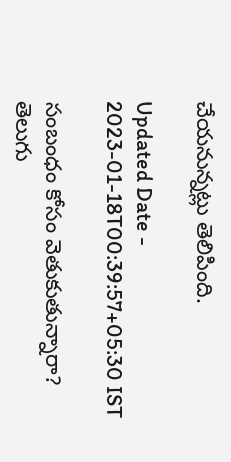చేయనున్నట్లు తెలిపింది.

Updated Date - 2023-01-18T00:39:57+05:30 IST

సంబంధం కోసం వెతుకుతున్నారా? తెలుగు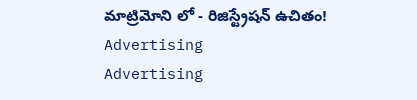మాట్రిమోని లో - రిజిస్ట్రేషన్ ఉచితం!
Advertising
Advertising